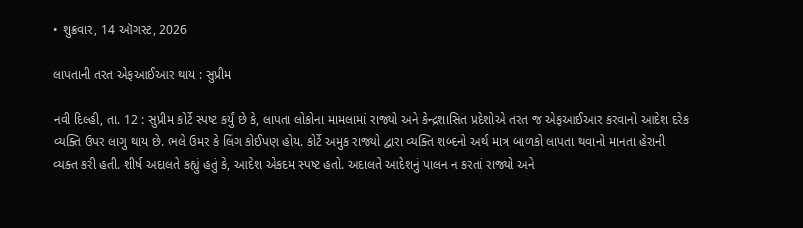• શુક્રવાર, 14 ઑગસ્ટ, 2026

લાપતાની તરત એફઆઈઆર થાય : સુપ્રીમ

નવી દિલ્હી, તા. 12 : સુપ્રીમ કોર્ટે સ્પષ્ટ કર્યું છે કે, લાપતા લોકોના મામલામાં રાજ્યો અને કેન્દ્રશાસિત પ્રદેશોએ તરત જ એફઆઈઆર કરવાનો આદેશ દરેક વ્યક્તિ ઉપર લાગુ થાય છે. ભલે ઉમર કે લિંગ કોઈપણ હોય. કોર્ટે અમુક રાજ્યો દ્વારા વ્યક્તિ શબ્દનો અર્થ માત્ર બાળકો લાપતા થવાનો માનતા હેરાની વ્યક્ત કરી હતી. શીર્ષ અદાલતે કહ્યું હતું કે, આદેશ એકદમ સ્પષ્ટ હતો. અદાલતે આદેશનું પાલન ન કરતાં રાજ્યો અને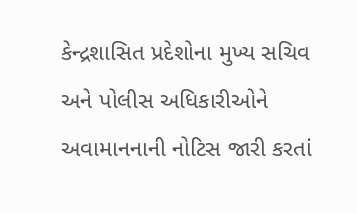કેન્દ્રશાસિત પ્રદેશોના મુખ્ય સચિવ અને પોલીસ અધિકારીઓને અવામાનનાની નોટિસ જારી કરતાં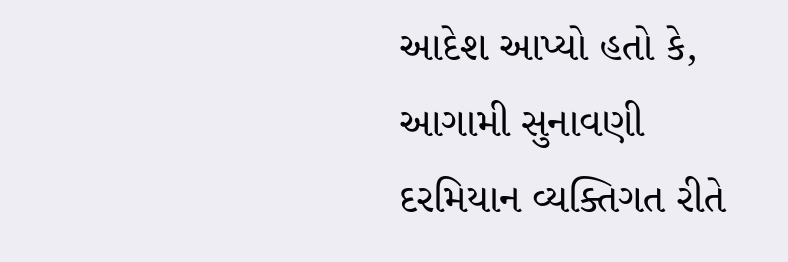આદેશ આપ્યો હતો કે, આગામી સુનાવણી દરમિયાન વ્યક્તિગત રીતે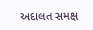અદાલત સમક્ષ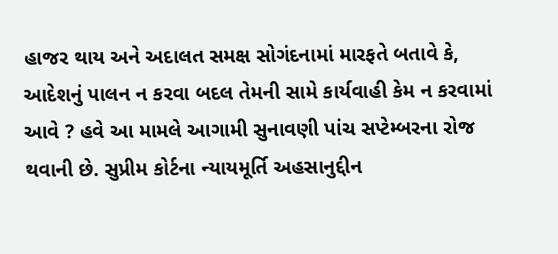હાજર થાય અને અદાલત સમક્ષ સોગંદનામાં મારફતે બતાવે કે, આદેશનું પાલન ન કરવા બદલ તેમની સામે કાર્યવાહી કેમ ન કરવામાં આવે ? હવે આ મામલે આગામી સુનાવણી પાંચ સપ્ટેમ્બરના રોજ થવાની છે. સુપ્રીમ કોર્ટના ન્યાયમૂર્તિ અહસાનુદ્દીન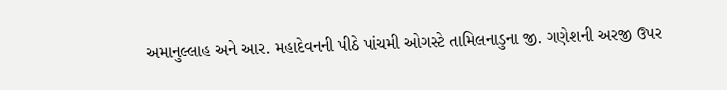અમાનુલ્લાહ અને આર. મહાદેવનની પીઠે પાંચમી ઓગસ્ટે તામિલનાડુના જી. ગણેશની અરજી ઉપર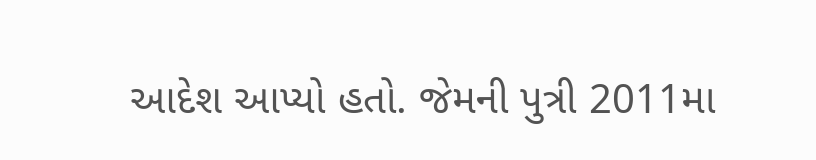આદેશ આપ્યો હતો. જેમની પુત્રી 2011મા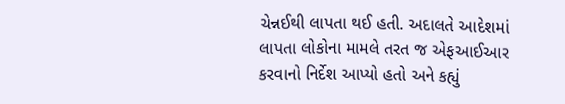ચેન્નઈથી લાપતા થઈ હતી. અદાલતે આદેશમાં લાપતા લોકોના મામલે તરત જ એફઆઈઆર કરવાનો નિર્દેશ આપ્યો હતો અને કહ્યું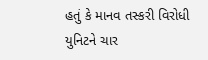હતું કે માનવ તસ્કરી વિરોધી યુનિટને ચાર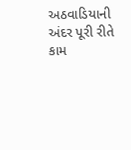અઠવાડિયાની અંદર પૂરી રીતે કામ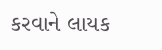કરવાને લાયક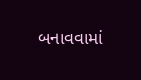બનાવવામાં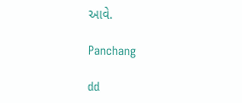આવે.

Panchang

dd